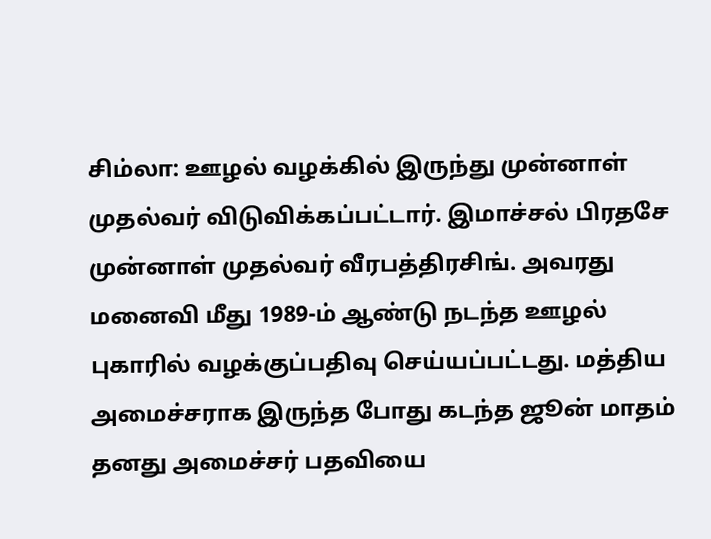சிம்லா: ஊழல் வழக்கில் இருந்து முன்னாள் முதல்வர் விடுவிக்கப்பட்டார். இமாச்சல் பிரதசே முன்னாள் முதல்வர் வீரபத்திரசிங். அவரது மனைவி மீது 1989-ம் ஆண்டு நடந்த ஊழல் புகாரில் வழக்குப்பதிவு செய்யப்பட்டது. மத்திய அமைச்சராக இருந்த போது கடந்த ஜூன் மாதம் தனது அமைச்சர் பதவியை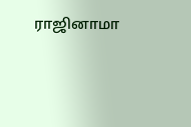ராஜினாமா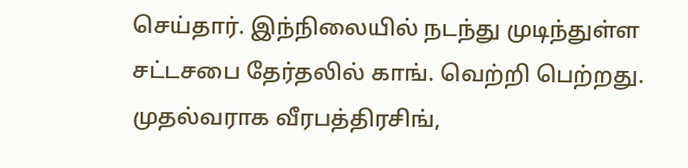செய்தார். இந்நிலையில் நடந்து முடிந்துள்ள சட்டசபை தேர்தலில் காங். வெற்றி பெற்றது. முதல்வராக வீரபத்திரசிங்,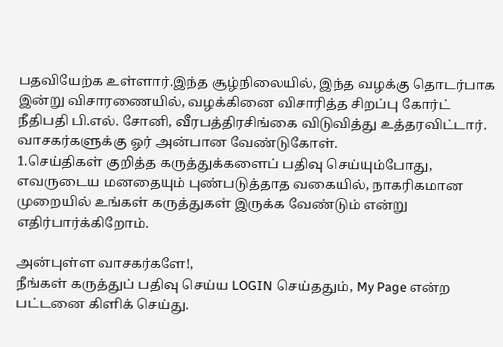பதவியேற்க உள்ளார்.இந்த சூழ்நிலையில், இந்த வழக்கு தொடர்பாக இன்று விசாரணையில், வழக்கினை விசாரித்த சிறப்பு கோர்ட் நீதிபதி பி.எல். சோனி, வீரபத்திரசிங்கை விடுவித்து உத்தரவிட்டார்.
வாசகர்களுக்கு ஓர் அன்பான வேண்டுகோள்.
1.செய்திகள் குறித்த கருத்துக்களைப் பதிவு செய்யும்போது, எவருடைய மனதையும் புண்படுத்தாத வகையில், நாகரிகமான முறையில் உங்கள் கருத்துகள் இருக்க வேண்டும் என்று எதிர்பார்க்கிறோம்.

அன்புள்ள வாசகர்களே!,
நீங்கள் கருத்துப் பதிவு செய்ய LOGIN செய்ததும், My Page என்ற பட்டனை கிளிக் செய்து.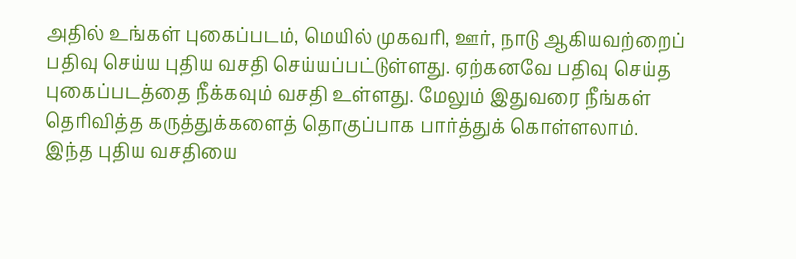அதில் உங்கள் புகைப்படம், மெயில் முகவரி, ஊர், நாடு ஆகியவற்றைப் பதிவு செய்ய புதிய வசதி செய்யப்பட்டுள்ளது. ஏற்கனவே பதிவு செய்த புகைப்படத்தை நீக்கவும் வசதி உள்ளது. மேலும் இதுவரை நீங்கள் தெரிவித்த கருத்துக்களைத் தொகுப்பாக பார்த்துக் கொள்ளலாம். இந்த புதிய வசதியை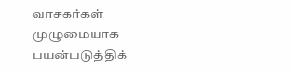வாசகர்கள் முழுமையாக பயன்படுத்திக்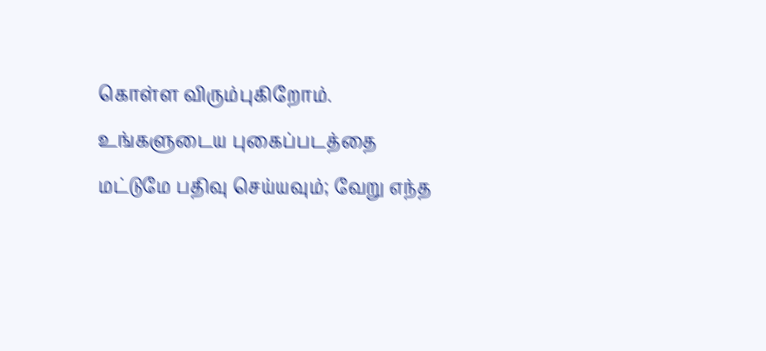கொள்ள விரும்புகிறோம். உங்களுடைய புகைப்படத்தை மட்டுமே பதிவு செய்யவும்; வேறு எந்த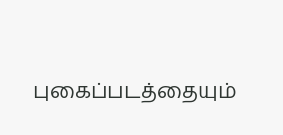புகைப்படத்தையும்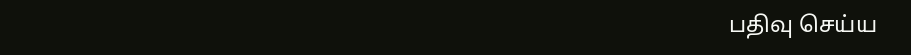பதிவு செய்ய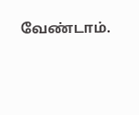வேண்டாம்.